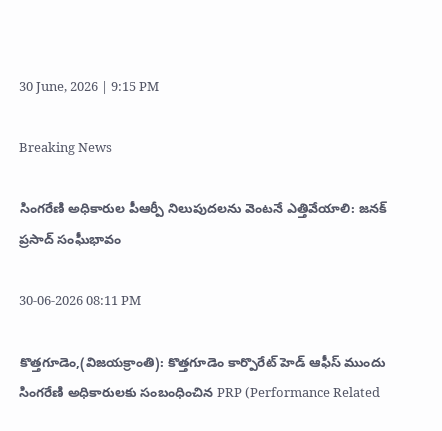30 June, 2026 | 9:15 PM

Breaking News

సింగరేణి అధికారుల పీఆర్పీ నిలుపుదలను వెంటనే ఎత్తివేయాలి: జనక్ ప్రసాద్ సంఘీభావం

30-06-2026 08:11 PM

కొత్తగూడెం,(విజయక్రాంతి): కొత్తగూడెం కార్పొరేట్ హెడ్ ఆఫీస్ ముందు సింగరేణి అధికారులకు సంబంధించిన PRP (Performance Related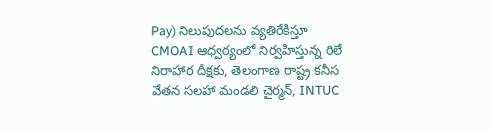Pay) నిలుపుదలను వ్యతిరేకిస్తూ CMOAI ఆధ్వర్యంలో నిర్వహిస్తున్న రిలే నిరాహార దీక్షకు, తెలంగాణ రాష్ట్ర కనీస వేతన సలహా మండలి చైర్మన్, INTUC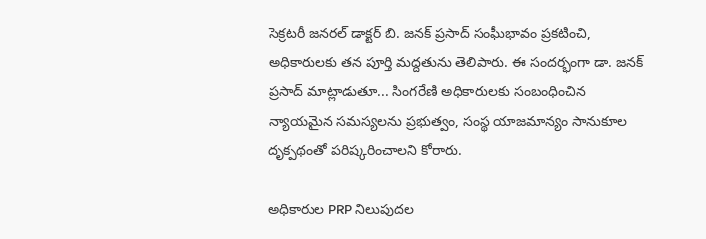సెక్రటరీ జనరల్ డాక్టర్ బి. జనక్ ప్రసాద్ సంఘీభావం ప్రకటించి, అధికారులకు తన పూర్తి మద్దతును తెలిపారు. ఈ సందర్భంగా డా. జనక్ ప్రసాద్ మాట్లాడుతూ... సింగరేణి అధికారులకు సంబంధించిన న్యాయమైన సమస్యలను ప్రభుత్వం, సంస్థ యాజమాన్యం సానుకూల దృక్పథంతో పరిష్కరించాలని కోరారు.

అధికారుల PRP నిలుపుదల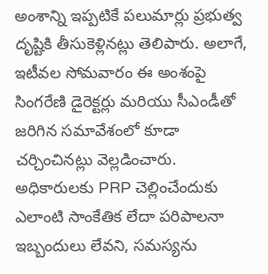అంశాన్ని ఇప్పటికే పలుమార్లు ప్రభుత్వ దృష్టికి తీసుకెళ్లినట్లు తెలిపారు. అలాగే, ఇటీవల సోమవారం ఈ అంశంపై సింగరేణి డైరెక్టర్లు మరియు సీఎండీతో జరిగిన సమావేశంలో కూడా చర్చించినట్లు వెల్లడించారు. అధికారులకు PRP చెల్లించేందుకు ఎలాంటి సాంకేతిక లేదా పరిపాలనా ఇబ్బందులు లేవని, సమస్యను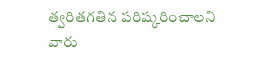త్వరితగతిన పరిష్కరించాలని వారు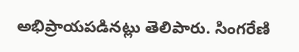అభిప్రాయపడినట్లు తెలిపారు. సింగరేణి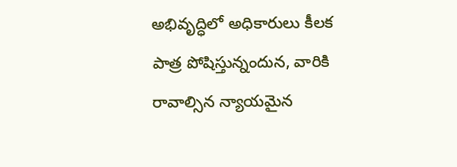అభివృద్ధిలో అధికారులు కీలక పాత్ర పోషిస్తున్నందున, వారికి రావాల్సిన న్యాయమైన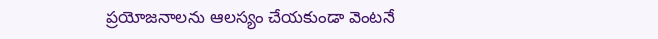ప్రయోజనాలను ఆలస్యం చేయకుండా వెంటనే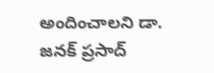అందించాలని డా. జనక్ ప్రసాద్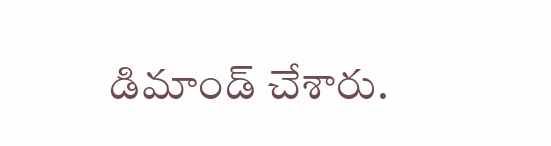డిమాండ్ చేశారు.